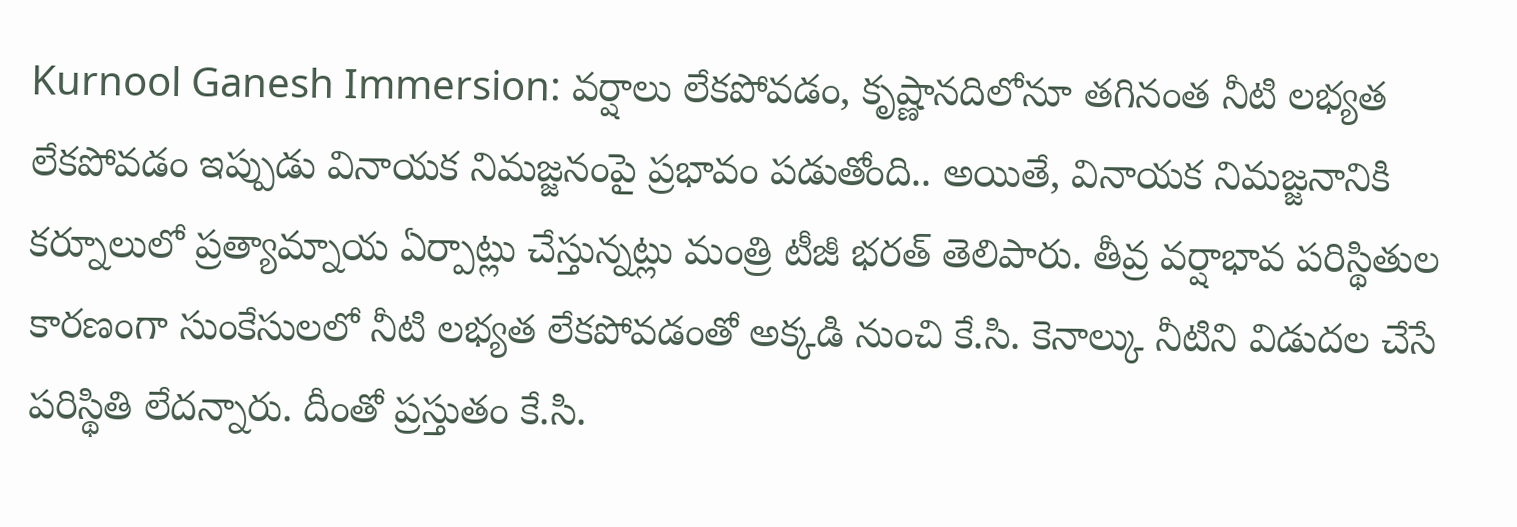Kurnool Ganesh Immersion: వర్షాలు లేకపోవడం, కృష్ణానదిలోనూ తగినంత నీటి లభ్యత లేకపోవడం ఇప్పుడు వినాయక నిమజ్జనంపై ప్రభావం పడుతోంది.. అయితే, వినాయక నిమజ్జనానికి కర్నూలులో ప్రత్యామ్నాయ ఏర్పాట్లు చేస్తున్నట్లు మంత్రి టీజీ భరత్ తెలిపారు. తీవ్ర వర్షాభావ పరిస్థితుల కారణంగా సుంకేసులలో నీటి లభ్యత లేకపోవడంతో అక్కడి నుంచి కే.సి. కెనాల్కు నీటిని విడుదల చేసే పరిస్థితి లేదన్నారు. దీంతో ప్రస్తుతం కే.సి.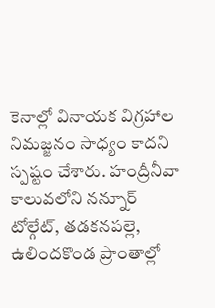కెనాల్లో వినాయక విగ్రహాల నిమజ్జనం సాధ్యం కాదని స్పష్టం చేశారు. హంద్రీనీవా కాలువలోని నన్నూర్ టోల్గేట్, తడకనపల్లె, ఉలిందకొండ ప్రాంతాల్లో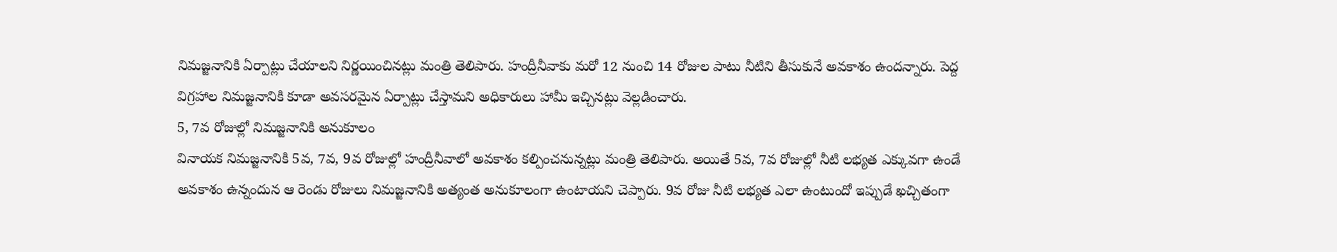నిమజ్జనానికి ఏర్పాట్లు చేయాలని నిర్ణయించినట్లు మంత్రి తెలిపారు. హంద్రీనీవాకు మరో 12 నుంచి 14 రోజుల పాటు నీటిని తీసుకునే అవకాశం ఉందన్నారు. పెద్ద విగ్రహాల నిమజ్జనానికి కూడా అవసరమైన ఏర్పాట్లు చేస్తామని అధికారులు హామీ ఇచ్చినట్లు వెల్లడించారు.
5, 7వ రోజుల్లో నిమజ్జనానికి అనుకూలం
వినాయక నిమజ్జనానికి 5వ, 7వ, 9వ రోజుల్లో హంద్రీనీవాలో అవకాశం కల్పించనున్నట్లు మంత్రి తెలిపారు. అయితే 5వ, 7వ రోజుల్లో నీటి లభ్యత ఎక్కువగా ఉండే అవకాశం ఉన్నందున ఆ రెండు రోజులు నిమజ్జనానికి అత్యంత అనుకూలంగా ఉంటాయని చెప్పారు. 9వ రోజు నీటి లభ్యత ఎలా ఉంటుందో ఇప్పుడే ఖచ్చితంగా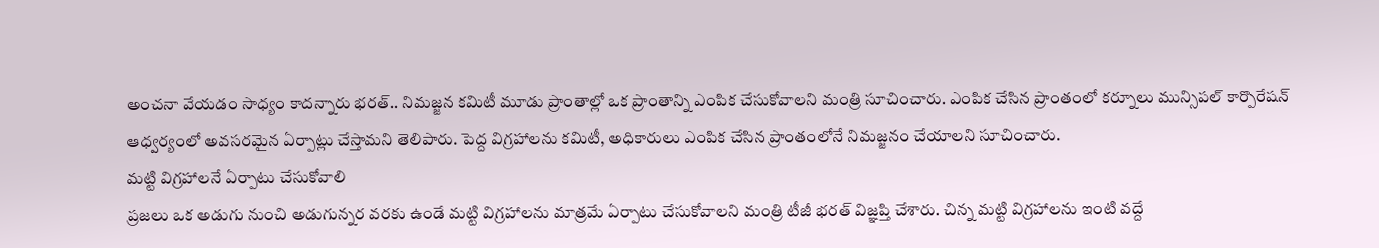అంచనా వేయడం సాధ్యం కాదన్నారు భరత్.. నిమజ్జన కమిటీ మూడు ప్రాంతాల్లో ఒక ప్రాంతాన్ని ఎంపిక చేసుకోవాలని మంత్రి సూచించారు. ఎంపిక చేసిన ప్రాంతంలో కర్నూలు మున్సిపల్ కార్పొరేషన్ ఆధ్వర్యంలో అవసరమైన ఏర్పాట్లు చేస్తామని తెలిపారు. పెద్ద విగ్రహాలను కమిటీ, అధికారులు ఎంపిక చేసిన ప్రాంతంలోనే నిమజ్జనం చేయాలని సూచించారు.
మట్టి విగ్రహాలనే ఏర్పాటు చేసుకోవాలి
ప్రజలు ఒక అడుగు నుంచి అడుగున్నర వరకు ఉండే మట్టి విగ్రహాలను మాత్రమే ఏర్పాటు చేసుకోవాలని మంత్రి టీజీ భరత్ విజ్ఞప్తి చేశారు. చిన్న మట్టి విగ్రహాలను ఇంటి వద్దే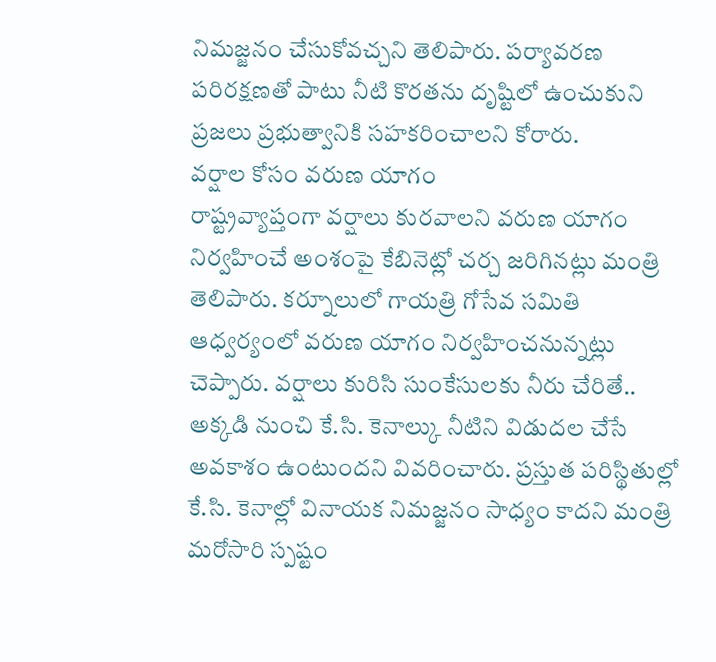నిమజ్జనం చేసుకోవచ్చని తెలిపారు. పర్యావరణ పరిరక్షణతో పాటు నీటి కొరతను దృష్టిలో ఉంచుకుని ప్రజలు ప్రభుత్వానికి సహకరించాలని కోరారు.
వర్షాల కోసం వరుణ యాగం
రాష్ట్రవ్యాప్తంగా వర్షాలు కురవాలని వరుణ యాగం నిర్వహించే అంశంపై కేబినెట్లో చర్చ జరిగినట్లు మంత్రి తెలిపారు. కర్నూలులో గాయత్రి గోసేవ సమితి ఆధ్వర్యంలో వరుణ యాగం నిర్వహించనున్నట్లు చెప్పారు. వర్షాలు కురిసి సుంకేసులకు నీరు చేరితే.. అక్కడి నుంచి కే.సి. కెనాల్కు నీటిని విడుదల చేసే అవకాశం ఉంటుందని వివరించారు. ప్రస్తుత పరిస్థితుల్లో కే.సి. కెనాల్లో వినాయక నిమజ్జనం సాధ్యం కాదని మంత్రి మరోసారి స్పష్టం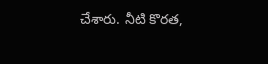చేశారు. నీటి కొరత,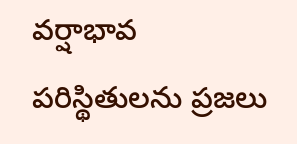వర్షాభావ పరిస్థితులను ప్రజలు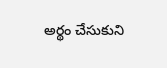అర్థం చేసుకుని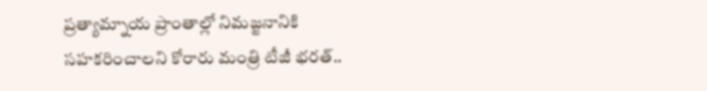ప్రత్యామ్నాయ ప్రాంతాల్లో నిమజ్జనానికి సహకరించాలని కోరారు మంత్రి టీజీ భరత్..